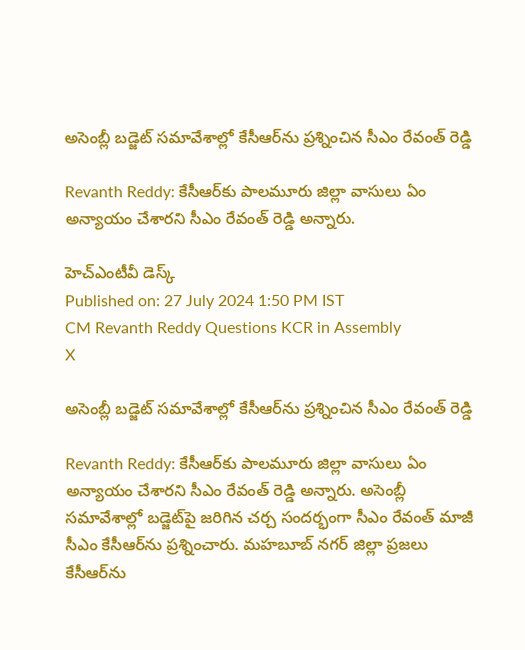అసెంబ్లీ బడ్జెట్ సమావేశాల్లో కేసీఆర్‌ను ప్రశ్నించిన సీఎం రేవంత్ రెడ్డి

Revanth Reddy: కేసీఆర్‌కు పాలమూరు జిల్లా వాసులు ఏం అన్యాయం చేశారని సీఎం రేవంత్ రెడ్డి అన్నారు.

హెచ్ఎంటీవీ డెస్క్
Published on: 27 July 2024 1:50 PM IST
CM Revanth Reddy Questions KCR in Assembly
X

అసెంబ్లీ బడ్జెట్ సమావేశాల్లో కేసీఆర్‌ను ప్రశ్నించిన సీఎం రేవంత్ రెడ్డి

Revanth Reddy: కేసీఆర్‌కు పాలమూరు జిల్లా వాసులు ఏం అన్యాయం చేశారని సీఎం రేవంత్ రెడ్డి అన్నారు. అసెంబ్లీ సమావేశాల్లో బడ్జెట్‌పై జరిగిన చర్చ సందర్భంగా సీఎం రేవంత్ మాజీ సీఎం కేసీఆర్‌ను ప్రశ్నించారు. మహబూబ్ నగర్ జిల్లా ప్రజలు కేసీఆర్‌ను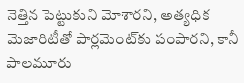నెత్తిన పెట్టుకుని మోశారని, అత్యధిక మెజారిటీతో పార్లమెంట్‌కు పంపారని, కానీ పాలమూరు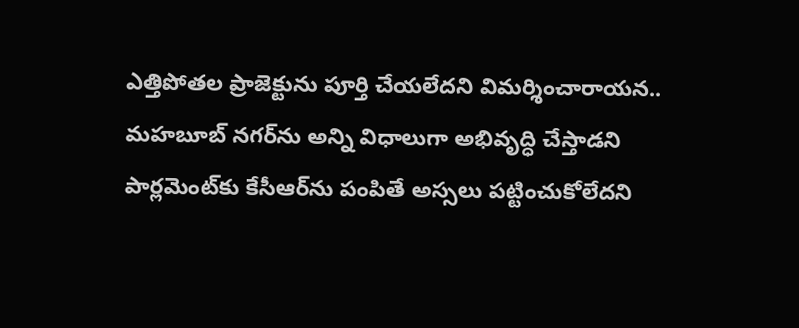ఎత్తిపోతల ప్రాజెక్టును పూర్తి చేయలేదని విమర్శించారాయన.. మహబూబ్ నగర్‌ను అన్ని విధాలుగా అభివృద్ధి చేస్తాడని పార్లమెంట్‌కు కేసీఆర్‌ను పంపితే అస్సలు పట్టించుకోలేదని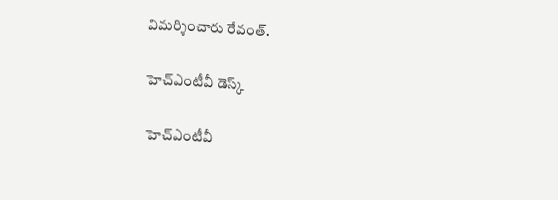విమర్శించారు రేవంత్.

హెచ్ఎంటీవీ డెస్క్

హెచ్ఎంటీవీ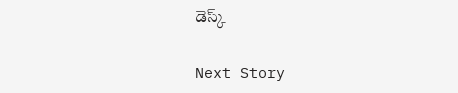డెస్క్

Next Story